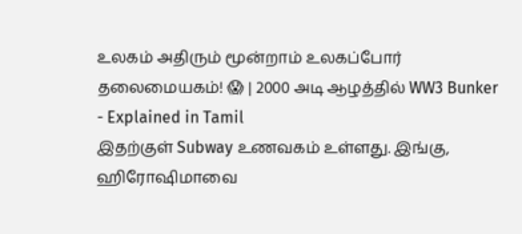உலகம் அதிரும் மூன்றாம் உலகப்போர் தலைமையகம்! 😱 | 2000 அடி ஆழத்தில் WW3 Bunker - Explained in Tamil
இதற்குள் Subway உணவகம் உள்ளது. இங்கு, ஹிரோஷிமாவை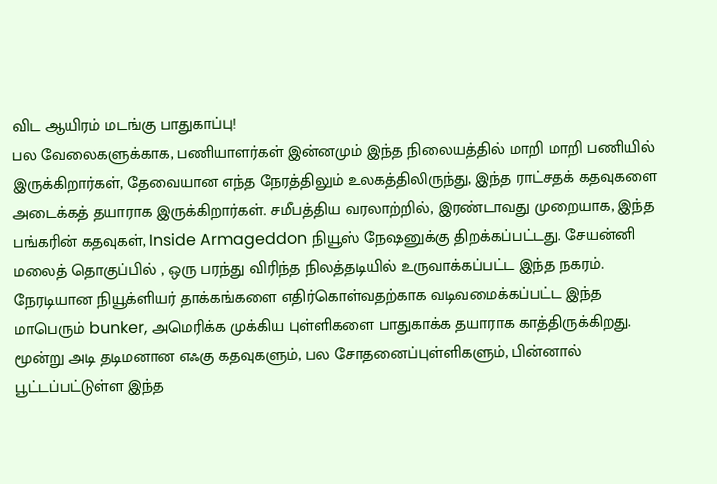விட ஆயிரம் மடங்கு பாதுகாப்பு!
பல வேலைகளுக்காக, பணியாளர்கள் இன்னமும் இந்த நிலையத்தில் மாறி மாறி பணியில் இருக்கிறார்கள், தேவையான எந்த நேரத்திலும் உலகத்திலிருந்து, இந்த ராட்சதக் கதவுகளை அடைக்கத் தயாராக இருக்கிறார்கள். சமீபத்திய வரலாற்றில், இரண்டாவது முறையாக, இந்த பங்கரின் கதவுகள், Inside Armageddon நியூஸ் நேஷனுக்கு திறக்கப்பட்டது. சேயன்னி மலைத் தொகுப்பில் , ஒரு பரந்து விரிந்த நிலத்தடியில் உருவாக்கப்பட்ட இந்த நகரம். நேரடியான நியூக்ளியர் தாக்கங்களை எதிர்கொள்வதற்காக வடிவமைக்கப்பட்ட இந்த மாபெரும் bunker, அமெரிக்க முக்கிய புள்ளிகளை பாதுகாக்க தயாராக காத்திருக்கிறது. மூன்று அடி தடிமனான எஃகு கதவுகளும், பல சோதனைப்புள்ளிகளும், பின்னால் பூட்டப்பட்டுள்ள இந்த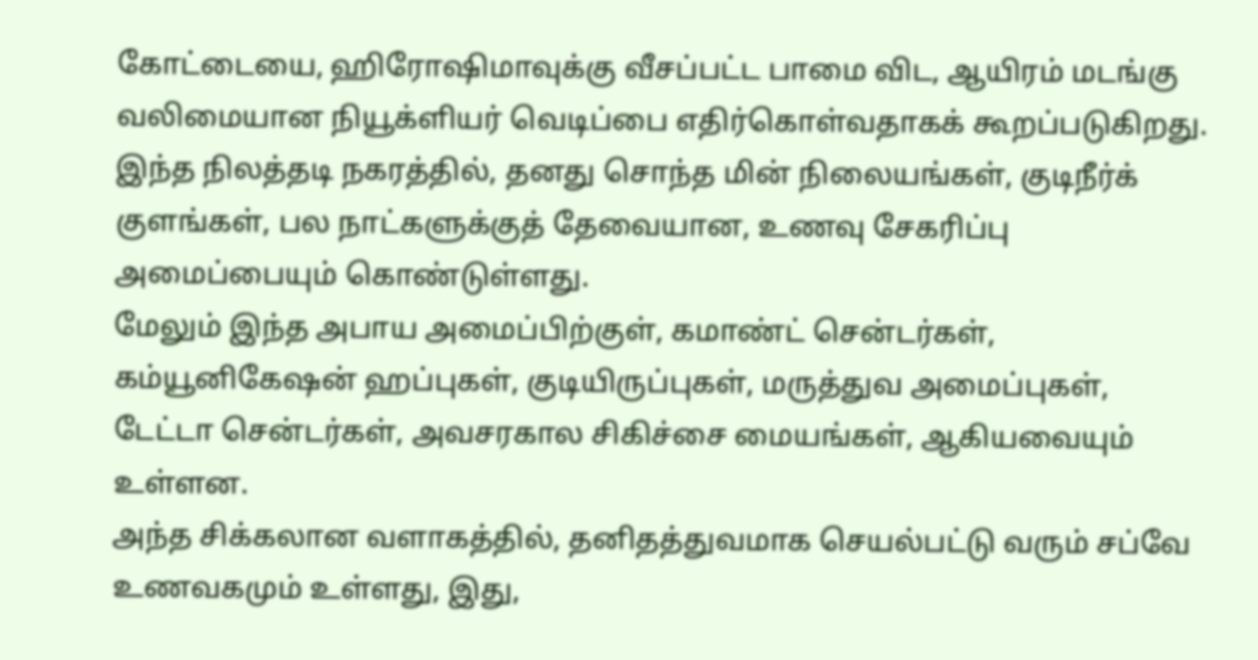கோட்டையை, ஹிரோஷிமாவுக்கு வீசப்பட்ட பாமை விட, ஆயிரம் மடங்கு வலிமையான நியூக்ளியர் வெடிப்பை எதிர்கொள்வதாகக் கூறப்படுகிறது. இந்த நிலத்தடி நகரத்தில், தனது சொந்த மின் நிலையங்கள், குடிநீர்க் குளங்கள், பல நாட்களுக்குத் தேவையான, உணவு சேகரிப்பு அமைப்பையும் கொண்டுள்ளது.
மேலும் இந்த அபாய அமைப்பிற்குள், கமாண்ட் சென்டர்கள், கம்யூனிகேஷன் ஹப்புகள், குடியிருப்புகள், மருத்துவ அமைப்புகள், டேட்டா சென்டர்கள், அவசரகால சிகிச்சை மையங்கள், ஆகியவையும் உள்ளன.
அந்த சிக்கலான வளாகத்தில், தனிதத்துவமாக செயல்பட்டு வரும் சப்வே உணவகமும் உள்ளது, இது,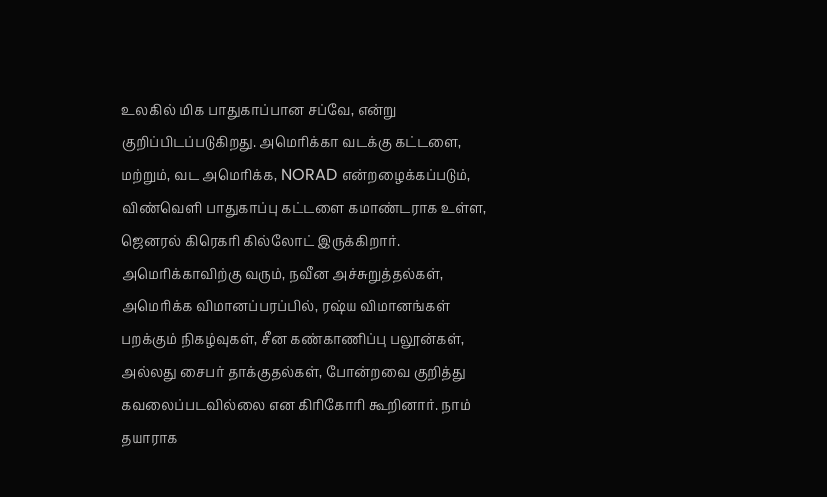உலகில் மிக பாதுகாப்பான சப்வே, என்று குறிப்பிடப்படுகிறது. அமெரிக்கா வடக்கு கட்டளை, மற்றும், வட அமெரிக்க, NORAD என்றழைக்கப்படும், விண்வெளி பாதுகாப்பு கட்டளை கமாண்டராக உள்ள, ஜெனரல் கிரெகரி கில்லோட் இருக்கிறார். அமெரிக்காவிற்கு வரும், நவீன அச்சுறுத்தல்கள், அமெரிக்க விமானப்பரப்பில், ரஷ்ய விமானங்கள் பறக்கும் நிகழ்வுகள், சீன கண்காணிப்பு பலூன்கள், அல்லது சைபர் தாக்குதல்கள், போன்றவை குறித்து கவலைப்படவில்லை என கிரிகோரி கூறினார். நாம் தயாராக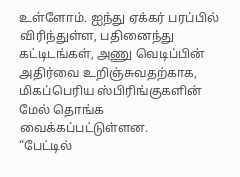உள்ளோம். ஐந்து ஏக்கர் பரப்பில் விரிந்துள்ள, பதினைந்து கட்டிடங்கள், அணு வெடிப்பின் அதிர்வை உறிஞ்சுவதற்காக, மிகப்பெரிய ஸ்பிரிங்குகளின் மேல் தொங்க வைக்கப்பட்டுள்ளன.
“பேட்டில்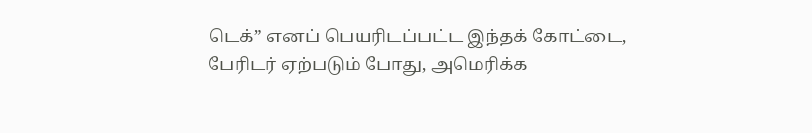டெக்” எனப் பெயரிடப்பட்ட இந்தக் கோட்டை, பேரிடர் ஏற்படும் போது, அமெரிக்க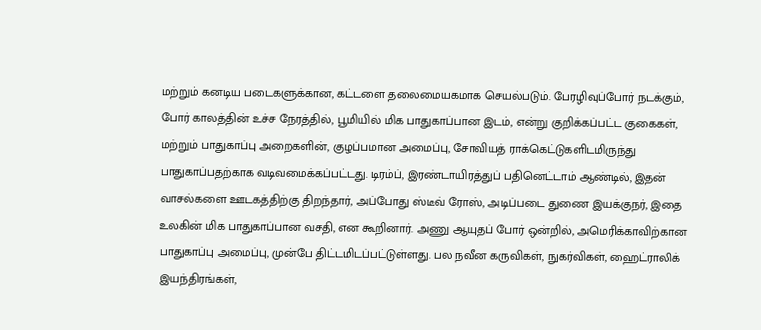மற்றும் கனடிய படைகளுக்கான, கட்டளை தலைமையகமாக செயல்படும். பேரழிவுப்போர் நடக்கும், போர் காலத்தின் உச்ச நேரத்தில், பூமியில் மிக பாதுகாப்பான இடம், என்று குறிக்கப்பட்ட குகைகள், மற்றும் பாதுகாப்பு அறைகளின், குழப்பமான அமைப்பு, சோவியத் ராக்கெட்டுகளிடமிருந்து பாதுகாப்பதற்காக வடிவமைக்கப்பட்டது. டிரம்ப், இரண்டாயிரத்துப் பதினெட்டாம் ஆண்டில், இதன் வாசல்களை ஊடகத்திற்கு திறந்தார், அப்போது ஸ்டீவ் ரோஸ், அடிப்படை துணை இயக்குநர், இதை உலகின் மிக பாதுகாப்பான வசதி, என கூறினார். அணு ஆயுதப் போர் ஒன்றில், அமெரிக்காவிற்கான பாதுகாப்பு அமைப்பு, முன்பே திட்டமிடப்பட்டுள்ளது. பல நவீன கருவிகள், நுகர்விகள், ஹைட்ராலிக் இயந்திரங்கள்,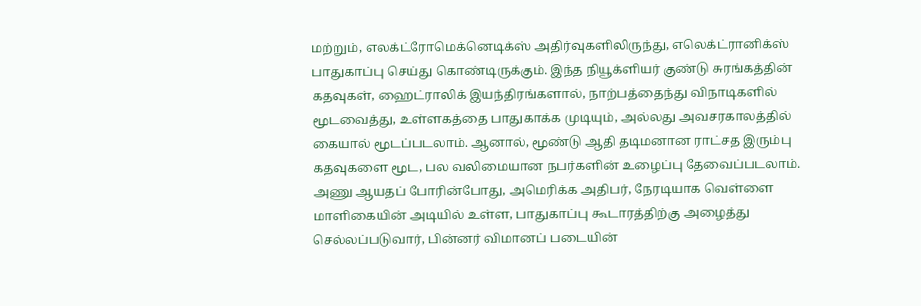மற்றும், எலக்ட்ரோமெக்னெடிக்ஸ் அதிர்வுகளிலிருந்து, எலெக்ட்ரானிக்ஸ் பாதுகாப்பு செய்து கொண்டிருக்கும். இந்த நியூக்ளியர் குண்டு சுரங்கத்தின் கதவுகள், ஹைட்ராலிக் இயந்திரங்களால், நாற்பத்தைந்து விநாடிகளில் மூடவைத்து, உள்ளகத்தை பாதுகாக்க முடியும், அல்லது அவசரகாலத்தில் கையால் மூடப்படலாம். ஆனால், மூண்டு ஆதி தடிமனான ராட்சத இரும்பு கதவுகளை மூட, பல வலிமையான நபர்களின் உழைப்பு தேவைப்படலாம்.
அணு ஆயதப் போரின்போது, அமெரிக்க அதிபர், நேரடியாக வெள்ளை மாளிகையின் அடியில் உள்ள, பாதுகாப்பு கூடாரத்திற்கு அழைத்து செல்லப்படுவார், பின்னர் விமானப் படையின்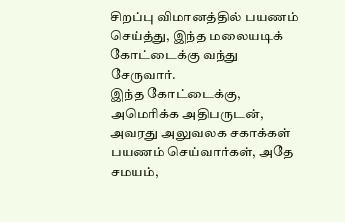சிறப்பு விமானத்தில் பயணம் செய்த்து, இந்த மலையடிக் கோட்டைக்கு வந்து சேருவார்.
இந்த கோட்டைக்கு, அமெரிக்க அதிபருடன், அவரது அலுவலக சகாக்கள் பயணம் செய்வார்கள், அதே சமயம்,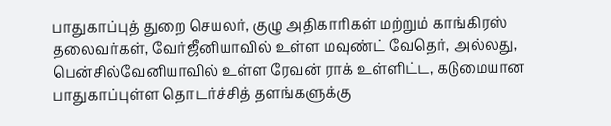பாதுகாப்புத் துறை செயலர், குழு அதிகாரிகள் மற்றும் காங்கிரஸ் தலைவர்கள், வேர்ஜீனியாவில் உள்ள மவுண்ட் வேதெர், அல்லது, பென்சில்வேனியாவில் உள்ள ரேவன் ராக் உள்ளிட்ட, கடுமையான பாதுகாப்புள்ள தொடர்ச்சித் தளங்களுக்கு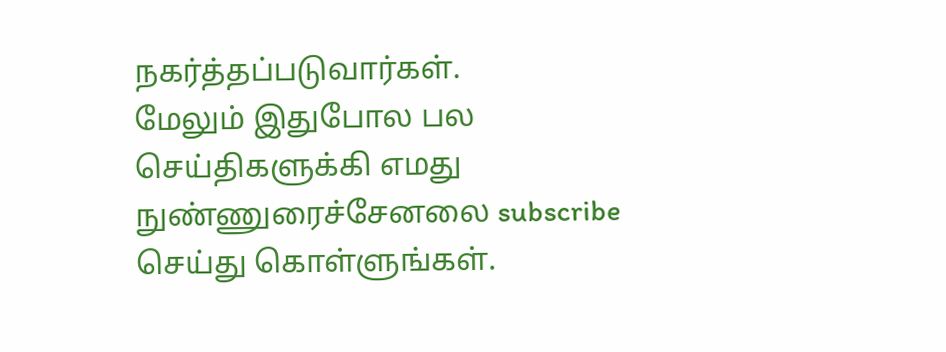நகர்த்தப்படுவார்கள்.
மேலும் இதுபோல பல செய்திகளுக்கி எமது நுண்ணுரைச்சேனலை subscribe செய்து கொள்ளுங்கள்.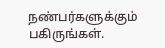நண்பர்களுக்கும் பகிருங்கள்.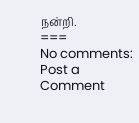நன்றி.
===
No comments:
Post a Comment